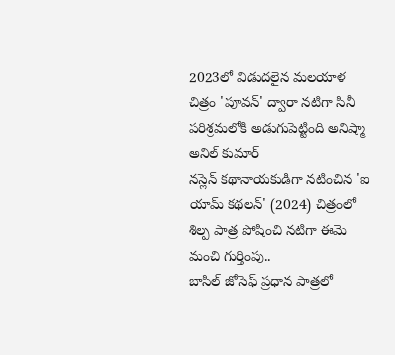2023లో విడుదలైన మలయాళ చిత్రం 'పూవన్' ద్వారా నటిగా సినీ పరిశ్రమలోకి అడుగుపెట్టింది అనిష్మా అనిల్ కుమార్
నస్లెన్ కథానాయకుడిగా నటించిన 'ఐ యామ్ కథలన్' (2024) చిత్రంలో శిల్ప పాత్ర పోషించి నటిగా ఈమె మంచి గుర్తింపు..
బాసిల్ జోసెఫ్ ప్రధాన పాత్రలో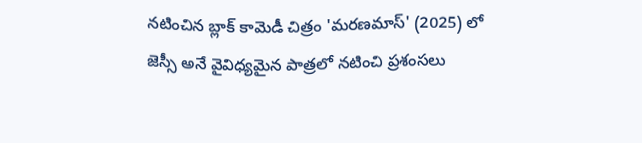నటించిన బ్లాక్ కామెడీ చిత్రం 'మరణమాస్' (2025) లో జెస్సీ అనే వైవిధ్యమైన పాత్రలో నటించి ప్రశంసలు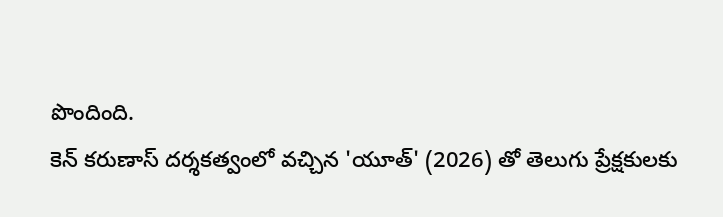పొందింది.
కెన్ కరుణాస్ దర్శకత్వంలో వచ్చిన 'యూత్' (2026) తో తెలుగు ప్రేక్షకులకు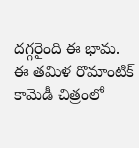దగ్గరైంది ఈ భామ. ఈ తమిళ రొమాంటిక్ కామెడీ చిత్రంలో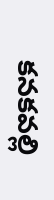కనకవల్లి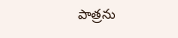పాత్రను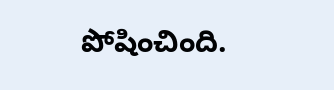పోషించింది.